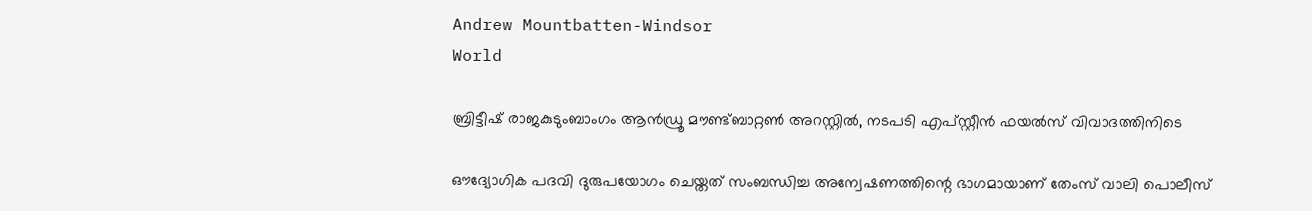Andrew Mountbatten-Windsor
World

ബ്രിട്ടീഷ് രാജകുടുംബാംഗം ആന്‍ഡ്രൂ മൗണ്ട്ബാറ്റണ്‍ അറസ്റ്റില്‍, നടപടി എപ്സ്റ്റീന്‍ ഫയല്‍സ് വിവാദത്തിനിടെ

ഔദ്യോഗിക പദവി ദുരുപയോഗം ചെയ്തത് സംബന്ധിച്ച അന്വേഷണത്തിന്റെ ഭാഗമായാണ് തേംസ് വാലി പൊലീസ്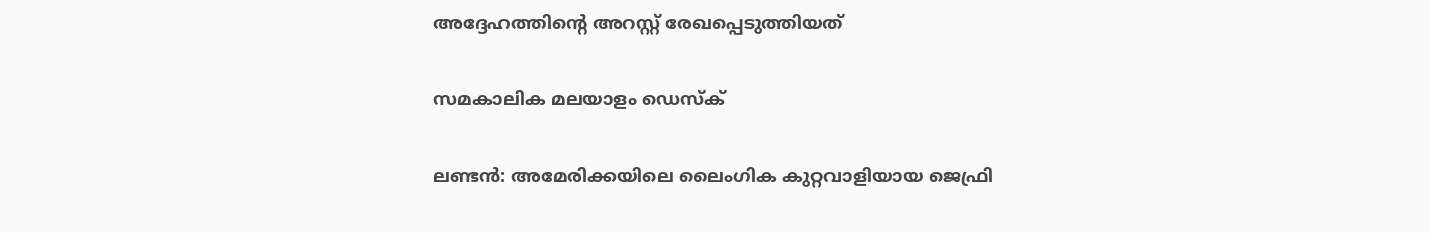അദ്ദേഹത്തിന്റെ അറസ്റ്റ് രേഖപ്പെടുത്തിയത്

സമകാലിക മലയാളം ഡെസ്ക്

ലണ്ടന്‍: അമേരിക്കയിലെ ലൈംഗിക കുറ്റവാളിയായ ജെഫ്രി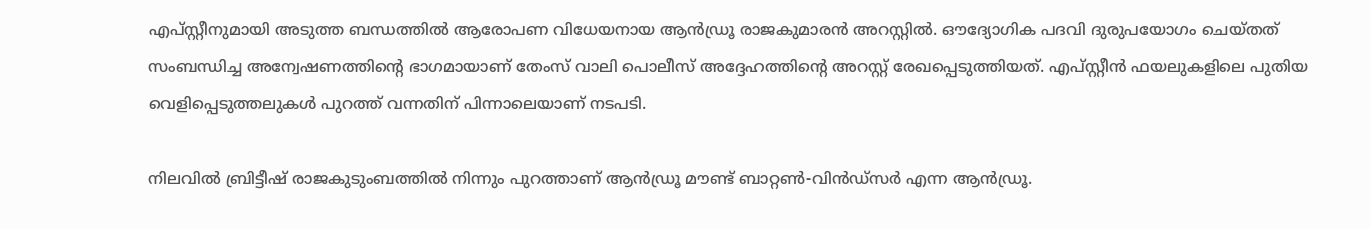എപ്സ്റ്റീനുമായി അടുത്ത ബന്ധത്തില്‍ ആരോപണ വിധേയനായ ആന്‍ഡ്രൂ രാജകുമാരന്‍ അറസ്റ്റില്‍. ഔദ്യോഗിക പദവി ദുരുപയോഗം ചെയ്തത് സംബന്ധിച്ച അന്വേഷണത്തിന്റെ ഭാഗമായാണ് തേംസ് വാലി പൊലീസ് അദ്ദേഹത്തിന്റെ അറസ്റ്റ് രേഖപ്പെടുത്തിയത്. എപ്സ്റ്റീന്‍ ഫയലുകളിലെ പുതിയ വെളിപ്പെടുത്തലുകള്‍ പുറത്ത് വന്നതിന് പിന്നാലെയാണ് നടപടി.

നിലവില്‍ ബ്രിട്ടീഷ് രാജകുടുംബത്തില്‍ നിന്നും പുറത്താണ് ആന്‍ഡ്രൂ മൗണ്ട് ബാറ്റണ്‍-വിന്‍ഡ്സര്‍ എന്ന ആന്‍ഡ്രൂ.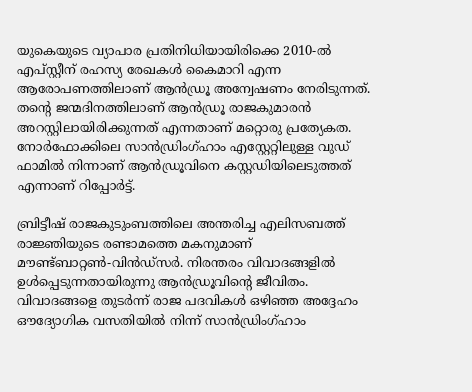യുകെയുടെ വ്യാപാര പ്രതിനിധിയായിരിക്കെ 2010-ല്‍ എപ്സ്റ്റീന് രഹസ്യ രേഖകള്‍ കൈമാറി എന്ന ആരോപണത്തിലാണ് ആന്‍ഡ്രൂ അന്വേഷണം നേരിടുന്നത്. തന്റെ ജന്മദിനത്തിലാണ് ആന്‍ഡ്രൂ രാജകുമാരന്‍ അറസ്റ്റിലായിരിക്കുന്നത് എന്നതാണ് മറ്റൊരു പ്രത്യേകത. നോര്‍ഫോക്കിലെ സാന്‍ഡ്രിംഗ്ഹാം എസ്റ്റേറ്റിലുള്ള വുഡ് ഫാമില്‍ നിന്നാണ് ആന്‍ഡ്രൂവിനെ കസ്റ്റഡിയിലെടുത്തത് എന്നാണ് റിപ്പോര്‍ട്ട്.

ബ്രിട്ടീഷ് രാജകുടുംബത്തിലെ അന്തരിച്ച എലിസബത്ത് രാജ്ഞിയുടെ രണ്ടാമത്തെ മകനുമാണ് മൗണ്ട്ബാറ്റണ്‍-വിന്‍ഡ്സര്‍. നിരന്തരം വിവാദങ്ങളില്‍ ഉള്‍പ്പെടുന്നതായിരുന്നു ആന്‍ഡ്രൂവിന്റെ ജീവിതം. വിവാദങ്ങളെ തുടര്‍ന്ന് രാജ പദവികള്‍ ഒഴിഞ്ഞ അദ്ദേഹം ഔദ്യോഗിക വസതിയില്‍ നിന്ന് സാന്‍ഡ്രിംഗ്ഹാം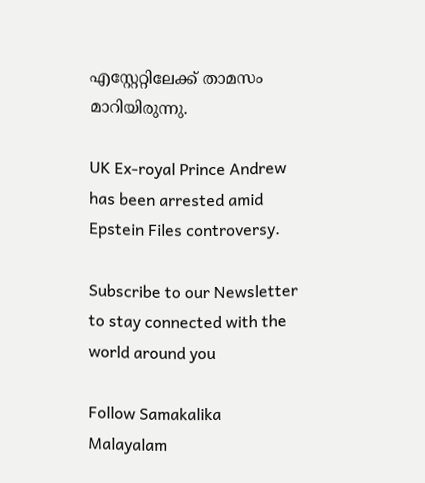എസ്റ്റേറ്റിലേക്ക് താമസം മാറിയിരുന്നു.

UK Ex-royal Prince Andrew has been arrested amid Epstein Files controversy.

Subscribe to our Newsletter to stay connected with the world around you

Follow Samakalika Malayalam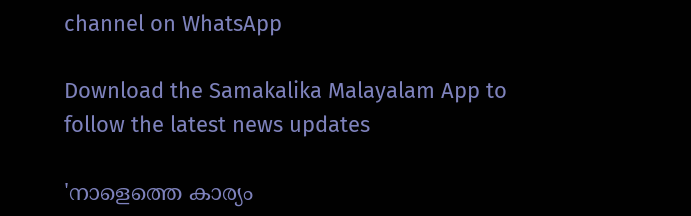channel on WhatsApp

Download the Samakalika Malayalam App to follow the latest news updates

'നാളെത്തെ കാര്യം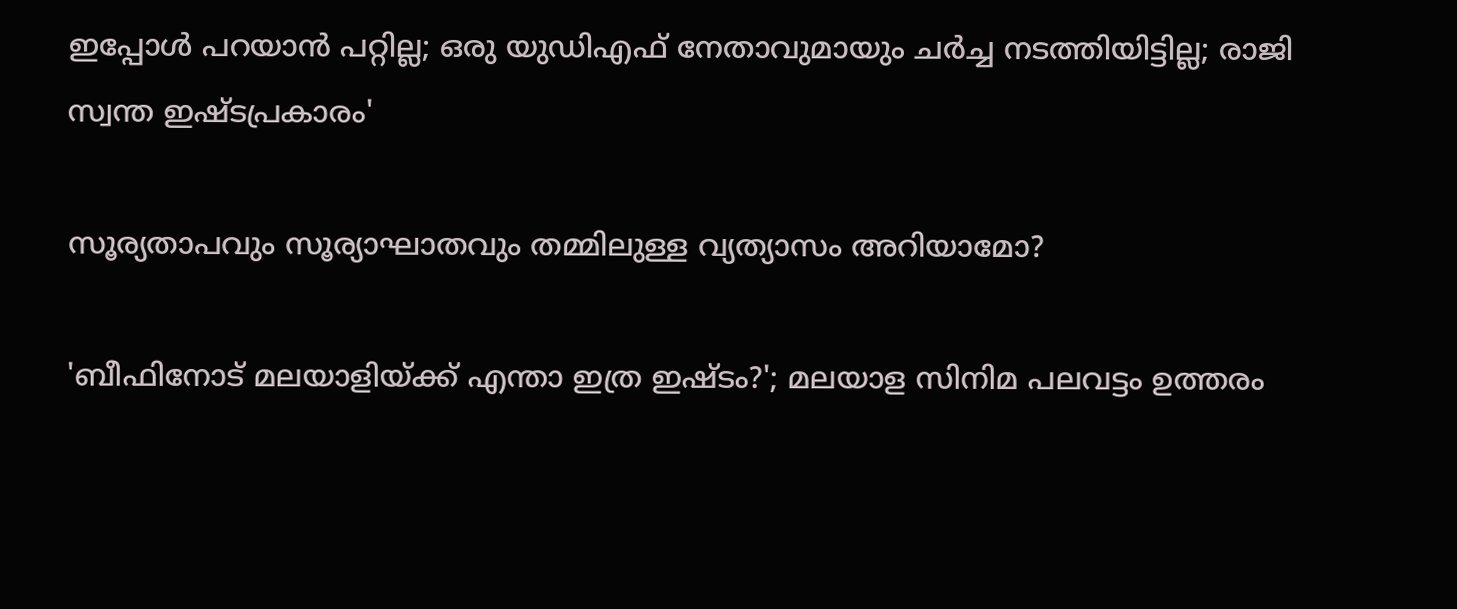ഇപ്പോള്‍ പറയാന്‍ പറ്റില്ല; ഒരു യുഡിഎഫ് നേതാവുമായും ചര്‍ച്ച നടത്തിയിട്ടില്ല; രാജി സ്വന്ത ഇഷ്ടപ്രകാരം'

സൂര്യതാപവും സൂര്യാഘാതവും തമ്മിലുള്ള വ്യത്യാസം അറിയാമോ?

'ബീഫിനോട് മലയാളിയ്ക്ക് എന്താ ഇത്ര ഇഷ്ടം?'; മലയാള സിനിമ പലവട്ടം ഉത്തരം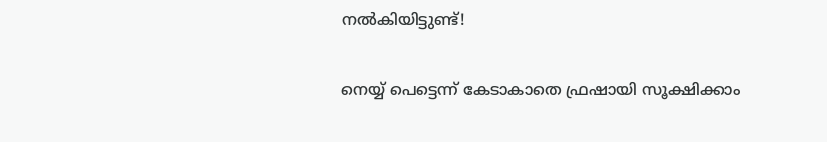നല്‍കിയിട്ടുണ്ട്!

നെയ്യ് പെട്ടെന്ന് കേടാകാതെ ഫ്രഷായി സൂക്ഷിക്കാം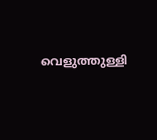വെളുത്തുള്ളി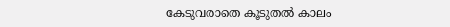കേടുവരാതെ കൂടുതൽ കാലം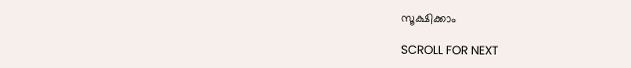സൂക്ഷിക്കാം

SCROLL FOR NEXT